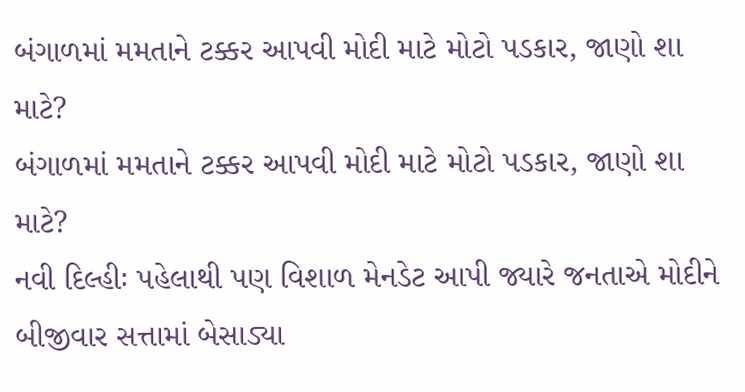બંગાળમાં મમતાને ટક્કર આપવી મોદી માટે મોટો પડકાર, જાણો શા માટે?
બંગાળમાં મમતાને ટક્કર આપવી મોદી માટે મોટો પડકાર, જાણો શા માટે?
નવી દિલ્હીઃ પહેલાથી પણ વિશાળ મેનડેટ આપી જ્યારે જનતાએ મોદીને બીજીવાર સત્તામાં બેસાડ્યા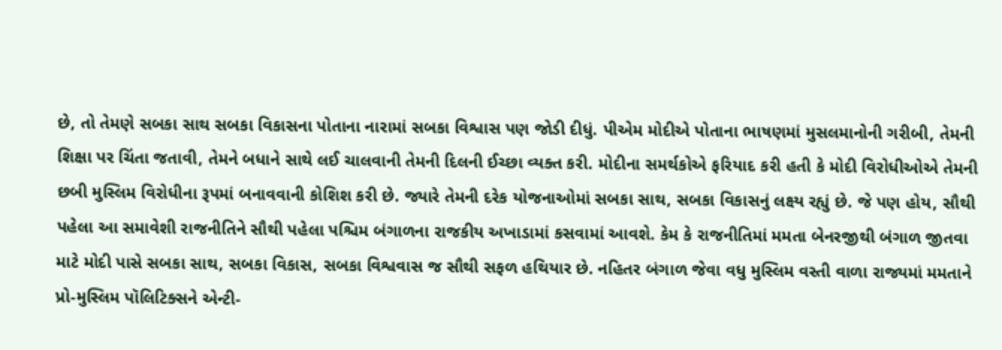છે, તો તેમણે સબકા સાથ સબકા વિકાસના પોતાના નારામાં સબકા વિશ્વાસ પણ જોડી દીધું. પીએમ મોદીએ પોતાના ભાષણમાં મુસલમાનોની ગરીબી, તેમની શિક્ષા પર ચિંતા જતાવી, તેમને બધાને સાથે લઈ ચાલવાની તેમની દિલની ઈચ્છા વ્યક્ત કરી. મોદીના સમર્થકોએ ફરિયાદ કરી હતી કે મોદી વિરોધીઓએ તેમની છબી મુસ્લિમ વિરોધીના રૂપમાં બનાવવાની કોશિશ કરી છે. જ્યારે તેમની દરેક યોજનાઓમાં સબકા સાથ, સબકા વિકાસનું લક્ષ્ય રહ્યું છે. જે પણ હોય, સૌથી પહેલા આ સમાવેશી રાજનીતિને સૌથી પહેલા પશ્ચિમ બંગાળના રાજકીય અખાડામાં કસવામાં આવશે. કેમ કે રાજનીતિમાં મમતા બેનરજીથી બંગાળ જીતવા માટે મોદી પાસે સબકા સાથ, સબકા વિકાસ, સબકા વિશ્વવાસ જ સૌથી સફળ હથિયાર છે. નહિતર બંગાળ જેવા વધુ મુસ્લિમ વસ્તી વાળા રાજ્યમાં મમતાને પ્રો-મુસ્લિમ પૉલિટિક્સને એન્ટી-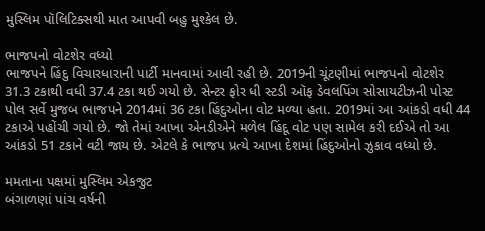મુસ્લિમ પૉલિટિક્સથી માત આપવી બહુ મુશ્કેલ છે.

ભાજપનો વોટશેર વધ્યો
ભાજપને હિંદુ વિચારધારાની પાર્ટી માનવામાં આવી રહી છે. 2019ની ચૂંટણીમાં ભાજપનો વોટશેર 31.3 ટકાથી વધી 37.4 ટકા થઈ ગયો છે. સેન્ટર ફોર ધી સ્ટડી ઑફ ડેવલપિંગ સોસાયટીઝની પોસ્ટ પોલ સર્વે મુજબ ભાજપને 2014માં 36 ટકા હિંદુઓના વોટ મળ્યા હતા. 2019માં આ આંકડો વધી 44 ટકાએ પહોંચી ગયો છે. જો તેમાં આખા એનડીએને મળેલ હિંદૂ વોટ પણ સામેલ કરી દઈએ તો આ આંકડો 51 ટકાને વટી જાય છે. એટલે કે ભાજપ પ્રત્યે આખા દેશમાં હિંદુઓનો ઝુકાવ વધ્યો છે.

મમતાના પક્ષમાં મુસ્લિમ એકજુટ
બંગાળણાં પાંચ વર્ષની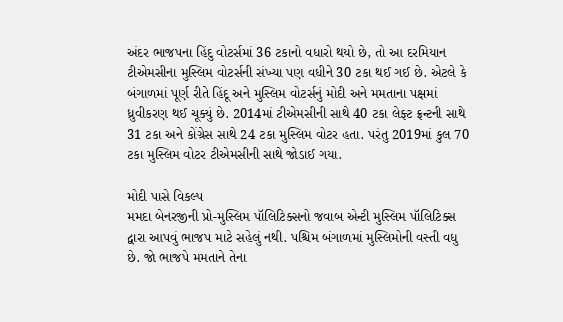અંદર ભાજપના હિંદુ વોટર્સમાં 36 ટકાનો વધારો થયો છે, તો આ દરમિયાન ટીએમસીના મુસ્લિમ વોટર્સની સંખ્યા પણ વધીને 30 ટકા થઈ ગઈ છે. એટલે કે બંગાળમાં પૂર્ણ રીતે હિંદૂ અને મુસ્લિમ વોટર્સનું મોદી અને મમતાના પક્ષમાં ધ્રુવીકરણ થઈ ચૂક્યું છે. 2014માં ટીએમસીની સાથે 40 ટકા લેફ્ટ ફ્રન્ટની સાથે 31 ટકા અને કોંગ્રેસ સાથે 24 ટકા મુસ્લિમ વોટર હતા. પરંતુ 2019માં કુલ 70 ટકા મુસ્લિમ વોટર ટીએમસીની સાથે જોડાઈ ગયા.

મોદી પાસે વિકલ્પ
મમદા બેનરજીની પ્રો-મુસ્લિમ પૉલિટિક્સનો જવાબ એન્ટી મુસ્લિમ પૉલિટિક્સ દ્વારા આપવું ભાજપ માટે સહેલું નથી. પશ્ચિમ બંગાળમાં મુસ્લિમોની વસ્તી વધુ છે. જો ભાજપે મમતાને તેના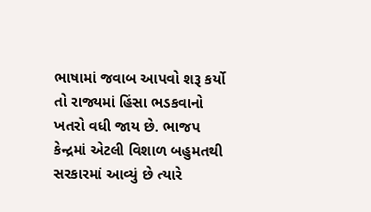ભાષામાં જવાબ આપવો શરૂ કર્યો તો રાજ્યમાં હિંસા ભડકવાનો ખતરો વધી જાય છે. ભાજપ કેન્દ્રમાં એટલી વિશાળ બહુમતથી સરકારમાં આવ્યું છે ત્યારે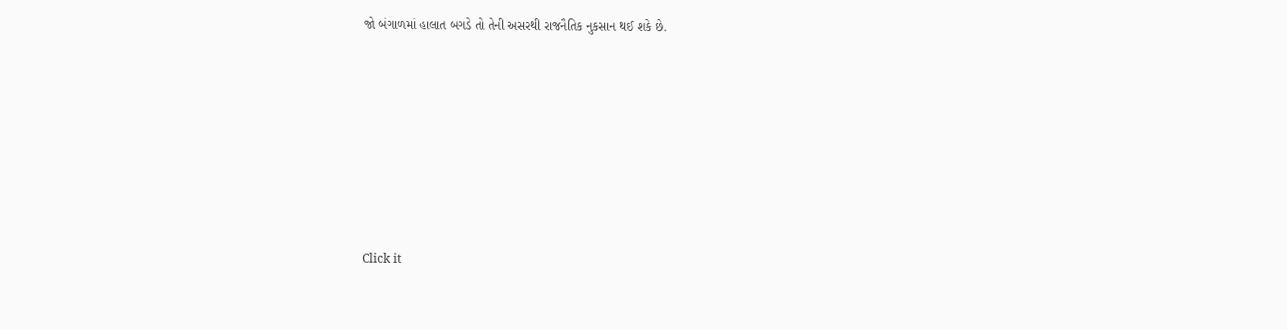જો બંગાળમાં હાલાત બગડે તો તેની અસરથી રાજનૈતિક નુકસાન થઈ શકે છે.












Click it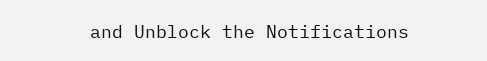and Unblock the Notifications